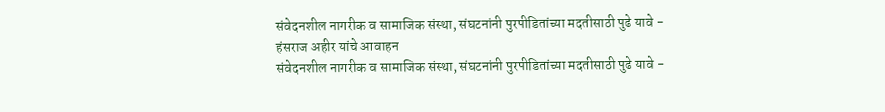संवेदनशील नागरीक व सामाजिक संस्था, संघटनांनी पुरपीडितांच्या मदतीसाठी पुढे यावे - हंसराज अहीर यांचे आवाहन
संवेदनशील नागरीक व सामाजिक संस्था, संघटनांनी पुरपीडितांच्या मदतीसाठी पुढे यावे -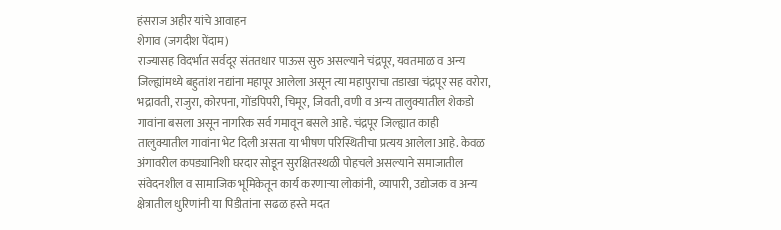हंसराज अहीर यांचे आवाहन
शेगाव (जगदीश पेंदाम)
राज्यासह विदर्भात सर्वदूर संततधार पाऊस सुरु असल्याने चंद्रपूर, यवतमाळ व अन्य जिल्ह्यांमध्ये बहुतांश नद्यांना महापूर आलेला असून त्या महापुराचा तडाखा चंद्रपूर सह वरोरा, भद्रावती, राजुरा, कोरपना, गोंडपिपरी, चिमूर, जिवती, वणी व अन्य तालुक्यातील शेकडो गावांना बसला असून नागरिक सर्व गमावून बसले आहे. चंद्रपूर जिल्ह्यात काही तालुक्यातील गावांना भेट दिली असता या भीषण परिस्थितीचा प्रत्यय आलेला आहे. केवळ अंगावरील कपड्यानिशी घरदार सोडून सुरक्षितस्थळी पोहचले असल्याने समाजातील संवेदनशील व सामाजिक भूमिकेतून कार्य करणाऱ्या लोकांनी, व्यापारी, उद्योजक व अन्य क्षेत्रातील धुरिणांनी या पिडीतांना सढळ हस्ते मदत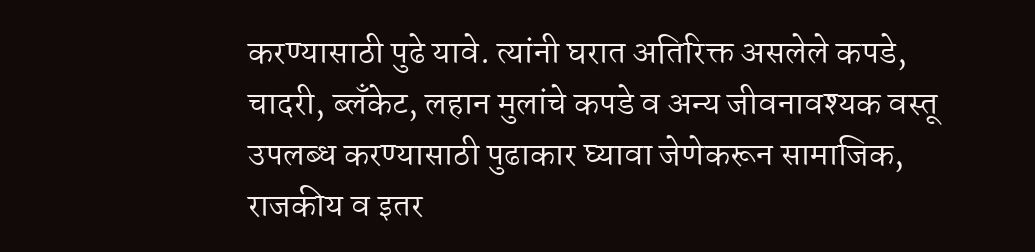करण्यासाठी पुढे यावे. त्यांनी घरात अतिरिक्त असलेले कपडे, चादरी, ब्लॅंकेट, लहान मुलांचे कपडे व अन्य जीवनावश्यक वस्तू उपलब्ध करण्यासाठी पुढाकार घ्यावा जेणेकरून सामाजिक, राजकीय व इतर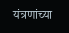यंत्रणांच्या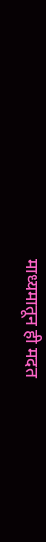माध्यमातून ही मदत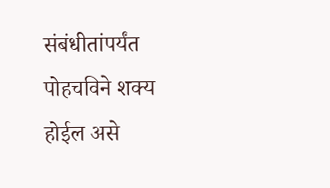संबंधीतांपर्यंत पोहचविने शक्य होईल असे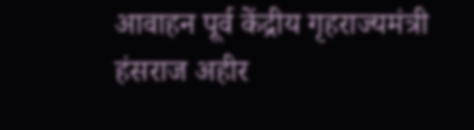आवाहन पूर्व केंद्रीय गृहराज्यमंत्री हंसराज अहीर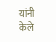यांनी केले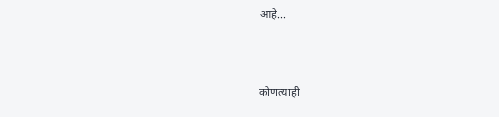आहे...



कोणत्याही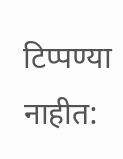टिप्पण्या नाहीत: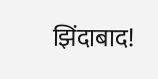झिंदाबाद!